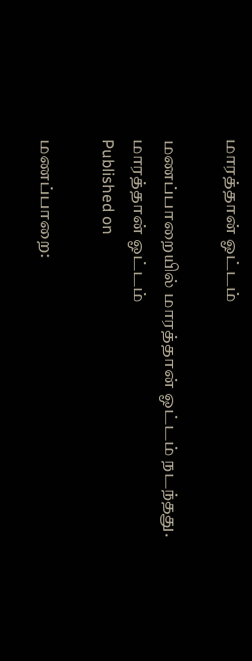மாரத்தான் ஓட்டம்

மணப்பாறையில் மாரத்தான் ஓட்டம் நடந்தது.
மாரத்தான் ஓட்டம்
Published on

மணப்பாறை: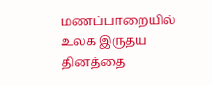மணப்பாறையில் உலக இருதய தினத்தை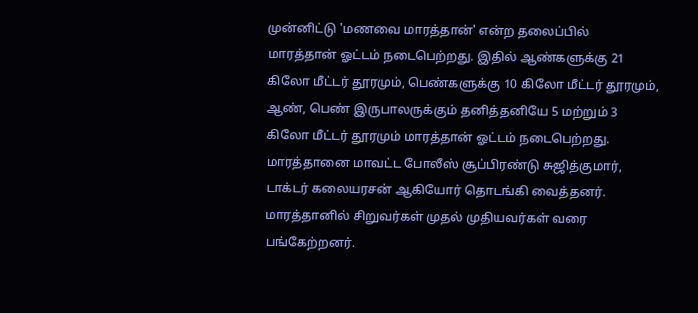முன்னிட்டு 'மணவை மாரத்தான்' என்ற தலைப்பில் மாரத்தான் ஓட்டம் நடைபெற்றது. இதில் ஆண்களுக்கு 21 கிலோ மீட்டர் தூரமும், பெண்களுக்கு 10 கிலோ மீட்டர் தூரமும், ஆண், பெண் இருபாலருக்கும் தனித்தனியே 5 மற்றும் 3 கிலோ மீட்டர் தூரமும் மாரத்தான் ஓட்டம் நடைபெற்றது. மாரத்தானை மாவட்ட போலீஸ் சூப்பிரண்டு சுஜித்குமார், டாக்டர் கலையரசன் ஆகியோர் தொடங்கி வைத்தனர். மாரத்தானில் சிறுவர்கள் முதல் முதியவர்கள் வரை பங்கேற்றனர்.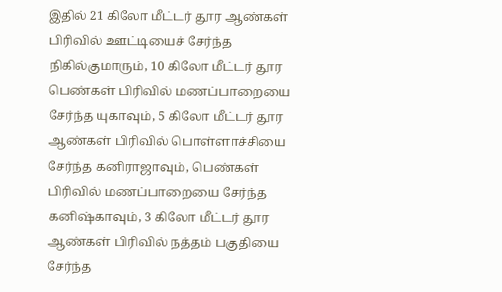இதில் 21 கிலோ மீட்டர் தூர ஆண்கள் பிரிவில் ஊட்டியைச் சேர்ந்த நிகில்குமாரும், 10 கிலோ மீட்டர் தூர பெண்கள் பிரிவில் மணப்பாறையை சேர்ந்த யுகாவும், 5 கிலோ மீட்டர் தூர ஆண்கள் பிரிவில் பொள்ளாச்சியை சேர்ந்த கனிராஜாவும், பெண்கள் பிரிவில் மணப்பாறையை சேர்ந்த கனிஷ்காவும், 3 கிலோ மீட்டர் தூர ஆண்கள் பிரிவில் நத்தம் பகுதியை சேர்ந்த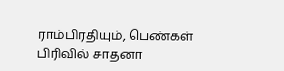ராம்பிரதியும், பெண்கள் பிரிவில் சாதனா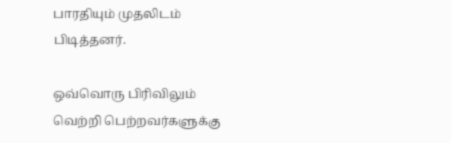பாரதியும் முதலிடம் பிடித்தனர்.

ஒவ்வொரு பிரிவிலும் வெற்றி பெற்றவர்களுக்கு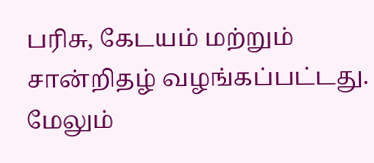பரிசு, கேடயம் மற்றும் சான்றிதழ் வழங்கப்பட்டது. மேலும்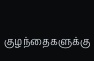குழந்தைகளுக்கு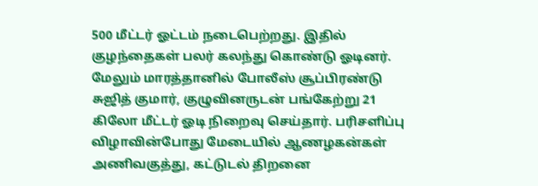500 மீட்டர் ஓட்டம் நடைபெற்றது. இதில் குழந்தைகள் பலர் கலந்து கொண்டு ஓடினர். மேலும் மாரத்தானில் போலீஸ் சூப்பிரண்டு சுஜித் குமார், குழுவினருடன் பங்கேற்று 21 கிலோ மீட்டர் ஓடி நிறைவு செய்தார். பரிசளிப்பு விழாவின்போது மேடையில் ஆணழகன்கள் அணிவகுத்து, கட்டுடல் திறனை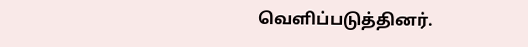வெளிப்படுத்தினர்.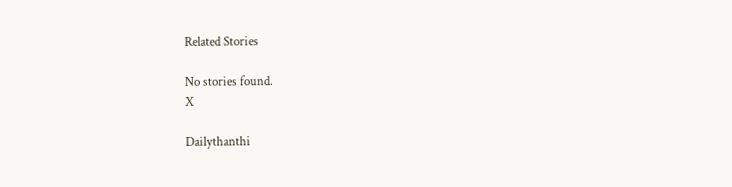Related Stories

No stories found.
X

Dailythanthi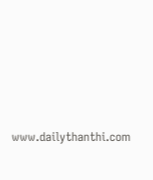www.dailythanthi.com